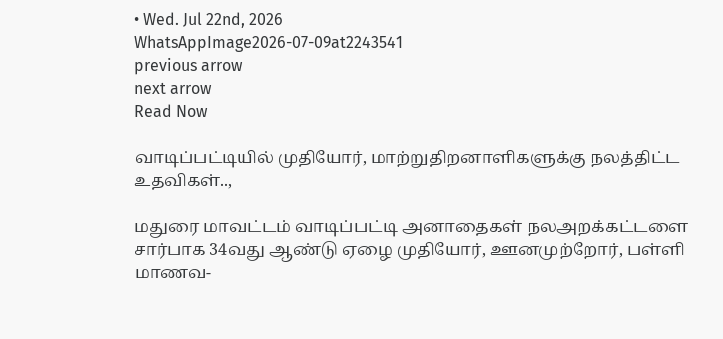• Wed. Jul 22nd, 2026
WhatsAppImage2026-07-09at2243541
previous arrow
next arrow
Read Now

வாடிப்பட்டியில் முதியோர், மாற்றுதிறனாளிகளுக்கு நலத்திட்ட உதவிகள்..,

மதுரை மாவட்டம் வாடிப்பட்டி அனாதைகள் நலஅறக்கட்டளை சார்பாக 34வது ஆண்டு ஏழை முதியோர், ஊனமுற்றோர், பள்ளி மாணவ-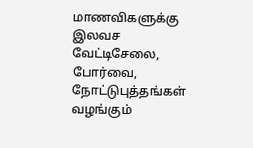மாணவிகளுக்கு இலவச வேட்டிசேலை, போர்வை, நோட்டுபுத்தங்கள் வழங்கும்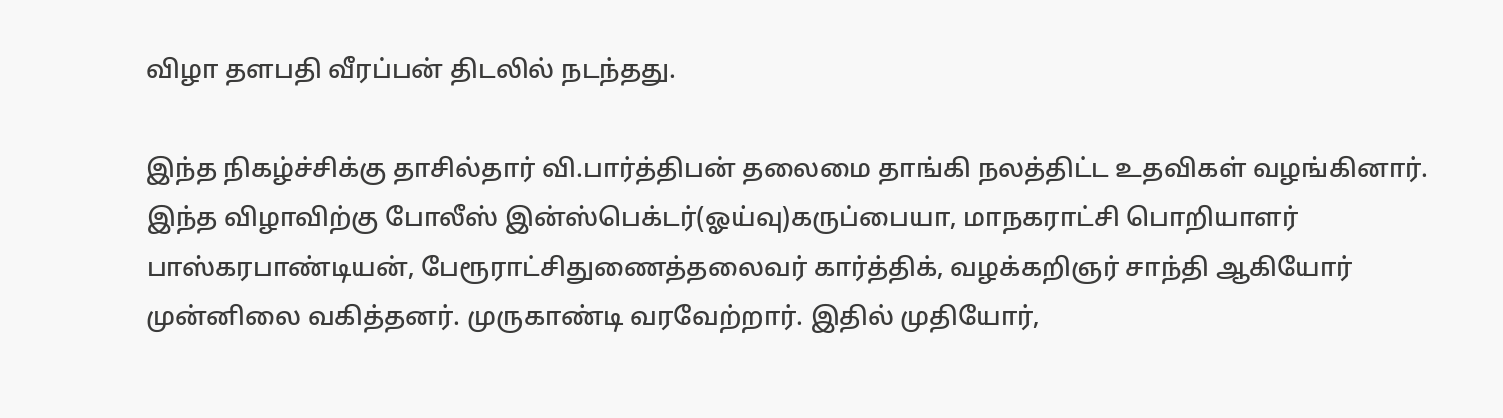விழா தளபதி வீரப்பன் திடலில் நடந்தது.

இந்த நிகழ்ச்சிக்கு தாசில்தார் வி.பார்த்திபன் தலைமை தாங்கி நலத்திட்ட உதவிகள் வழங்கினார். இந்த விழாவிற்கு போலீஸ் இன்ஸ்பெக்டர்(ஓய்வு)கருப்பையா, மாநகராட்சி பொறியாளர் பாஸ்கரபாண்டியன், பேரூராட்சிதுணைத்தலைவர் கார்த்திக், வழக்கறிஞர் சாந்தி ஆகியோர் முன்னிலை வகித்தனர். முருகாண்டி வரவேற்றார். இதில் முதியோர்,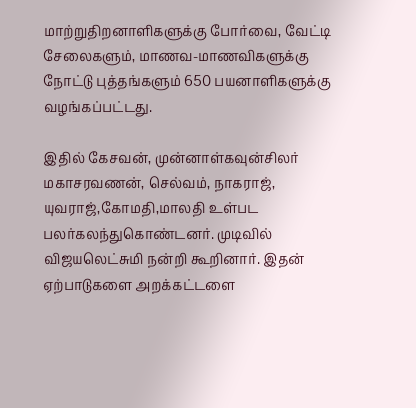மாற்றுதிறனாளிகளுக்கு போர்வை, வேட்டி சேலைகளும், மாணவ-மாணவிகளுக்கு நோட்டு புத்தங்களும் 650 பயனாளிகளுக்கு வழங்கப்பட்டது.

இதில் கேசவன், முன்னாள்கவுன்சிலர் மகாசரவணன், செல்வம், நாகராஜ், யுவராஜ்,கோமதி,மாலதி உள்பட பலர்கலந்துகொண்டனர். முடிவில் விஜயலெட்சுமி நன்றி கூறினார். இதன் ஏற்பாடுகளை அறக்கட்டளை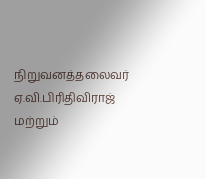நிறுவனத்தலைவர் ஏ.வி.பிரிதிவிராஜ் மற்றும்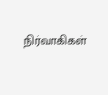நிர்வாகிகள்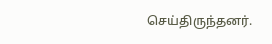செய்திருந்தனர்.